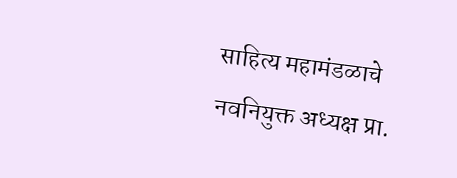साहित्य महामंडळाचे नवनियुक्त अध्यक्ष प्रा.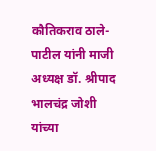कौतिकराव ठाले-पाटील यांनी माजी अध्यक्ष डॉ. श्रीपाद भालचंद्र जोशी यांच्या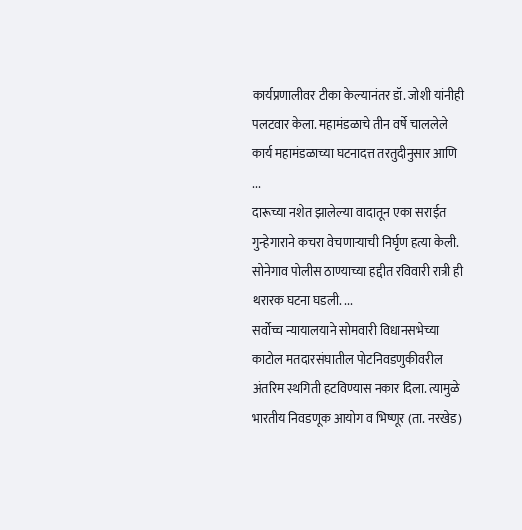कार्यप्रणालीवर टीका केल्यानंतर डॉ. जोशी यांनीही पलटवार केला. महामंडळाचे तीन वर्षे चाललेले कार्य महामंडळाच्या घटनादत्त तरतुदीनुसार आणि ...
दारूच्या नशेत झालेल्या वादातून एका सराईत गुन्हेगाराने कचरा वेचणाऱ्याची निर्घृण हत्या केली. सोनेगाव पोलीस ठाण्याच्या हद्दीत रविवारी रात्री ही थरारक घटना घडली. ...
सर्वोच्च न्यायालयाने सोमवारी विधानसभेच्या काटोल मतदारसंघातील पोटनिवडणुकीवरील अंतरिम स्थगिती हटविण्यास नकार दिला. त्यामुळे भारतीय निवडणूक आयोग व भिष्णूर (ता. नरखेड)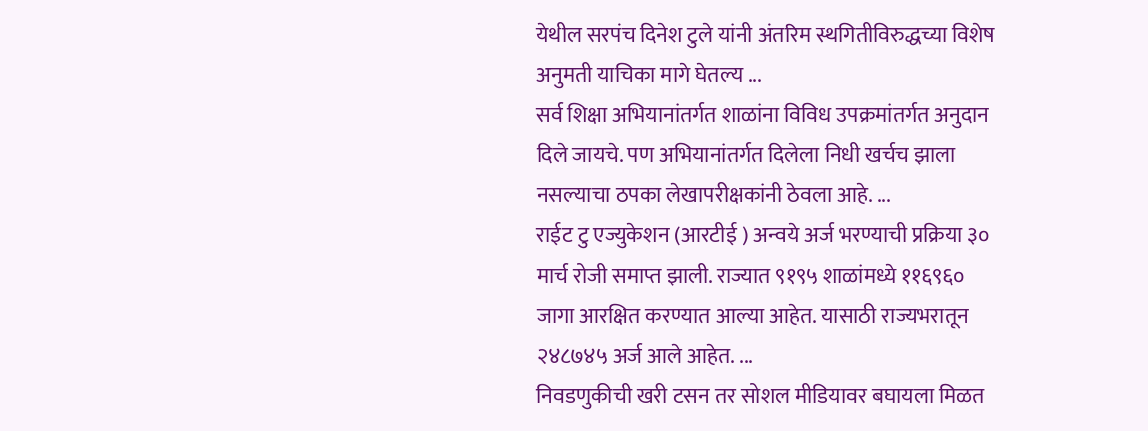येथील सरपंच दिनेश टुले यांनी अंतरिम स्थगितीविरुद्धच्या विशेष अनुमती याचिका मागे घेतल्य ...
सर्व शिक्षा अभियानांतर्गत शाळांना विविध उपक्रमांतर्गत अनुदान दिले जायचे. पण अभियानांतर्गत दिलेला निधी खर्चच झाला नसल्याचा ठपका लेखापरीक्षकांनी ठेवला आहे. ...
राईट टु एज्युकेशन (आरटीई ) अन्वये अर्ज भरण्याची प्रक्रिया ३० मार्च रोजी समाप्त झाली. राज्यात ९१९५ शाळांमध्ये ११६९६० जागा आरक्षित करण्यात आल्या आहेत. यासाठी राज्यभरातून २४८७४५ अर्ज आले आहेत. ...
निवडणुकीची खरी टसन तर सोशल मीडियावर बघायला मिळत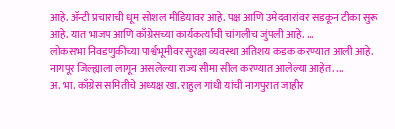आहे. ॲन्टी प्रचाराची धूम सोशल मीडियावर आहे. पक्ष आणि उमेदवारांवर सडकून टीका सुरू आहे. यात भाजप आणि काँग्रेसच्या कार्यकर्त्यांची चांगलीच जुंपली आहे. ...
लोकसभा निवडणुकीच्या पार्श्वभूमीवर सुरक्षा व्यवस्था अतिशय कडक करण्यात आली आहे. नागपूर जिल्ह्याला लागून असलेल्या राज्य सीमा सील करण्यात आलेल्या आहेत. ...
अ. भा. काँग्रेस समितीचे अध्यक्ष खा. राहुल गांधी यांची नागपुरात जाहीर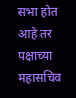सभा होत आहे तर पक्षाच्या महासचिव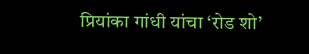प्रियांका गांधी यांचा ‘रोड शो’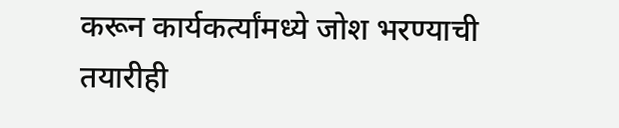करून कार्यकर्त्यांमध्ये जोश भरण्याची तयारीही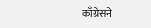काँग्रेसने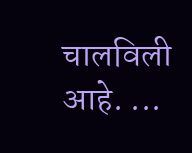चालविली आहे. ...